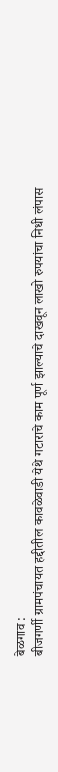बेळगाव :
बीजगर्णी ग्रामपंचायत हद्दीतील कावळेवाडी येथे गटाराचे काम पूर्ण झाल्याचे दाखवून लाखो रुपयांचा निधी लंपास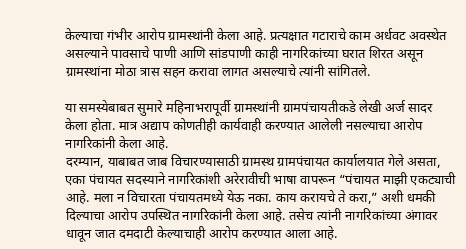केल्याचा गंभीर आरोप ग्रामस्थांनी केला आहे. प्रत्यक्षात गटाराचे काम अर्धवट अवस्थेत असल्याने पावसाचे पाणी आणि सांडपाणी काही नागरिकांच्या घरात शिरत असून ग्रामस्थांना मोठा त्रास सहन करावा लागत असल्याचे त्यांनी सांगितले.

या समस्येबाबत सुमारे महिनाभरापूर्वी ग्रामस्थांनी ग्रामपंचायतीकडे लेखी अर्ज सादर केला होता. मात्र अद्याप कोणतीही कार्यवाही करण्यात आलेली नसल्याचा आरोप नागरिकांनी केला आहे.
दरम्यान, याबाबत जाब विचारण्यासाठी ग्रामस्थ ग्रामपंचायत कार्यालयात गेले असता, एका पंचायत सदस्याने नागरिकांशी अरेरावीची भाषा वापरून “पंचायत माझी एकट्याची आहे. मला न विचारता पंचायतमध्ये येऊ नका. काय करायचे ते करा,” अशी धमकी दिल्याचा आरोप उपस्थित नागरिकांनी केला आहे. तसेच त्यांनी नागरिकांच्या अंगावर धावून जात दमदाटी केल्याचाही आरोप करण्यात आला आहे.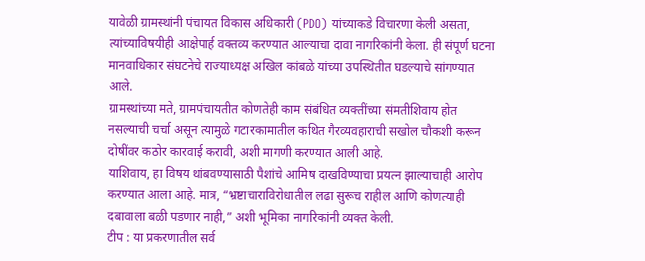यावेळी ग्रामस्थांनी पंचायत विकास अधिकारी (PDO) यांच्याकडे विचारणा केली असता, त्यांच्याविषयीही आक्षेपार्ह वक्तव्य करण्यात आल्याचा दावा नागरिकांनी केला. ही संपूर्ण घटना मानवाधिकार संघटनेचे राज्याध्यक्ष अखिल कांबळे यांच्या उपस्थितीत घडल्याचे सांगण्यात आले.
ग्रामस्थांच्या मते, ग्रामपंचायतीत कोणतेही काम संबंधित व्यक्तींच्या संमतीशिवाय होत नसल्याची चर्चा असून त्यामुळे गटारकामातील कथित गैरव्यवहाराची सखोल चौकशी करून दोषींवर कठोर कारवाई करावी, अशी मागणी करण्यात आली आहे.
याशिवाय, हा विषय थांबवण्यासाठी पैशांचे आमिष दाखविण्याचा प्रयत्न झाल्याचाही आरोप करण्यात आला आहे. मात्र, “भ्रष्टाचाराविरोधातील लढा सुरूच राहील आणि कोणत्याही दबावाला बळी पडणार नाही,” अशी भूमिका नागरिकांनी व्यक्त केली.
टीप : या प्रकरणातील सर्व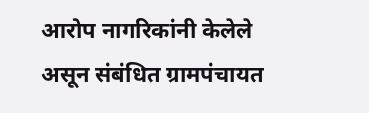आरोप नागरिकांनी केलेले असून संबंधित ग्रामपंचायत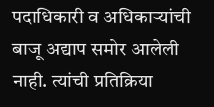पदाधिकारी व अधिकाऱ्यांची बाजू अद्याप समोर आलेली नाही. त्यांची प्रतिक्रिया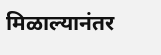मिळाल्यानंतर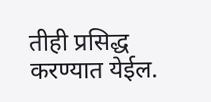तीही प्रसिद्ध करण्यात येईल.